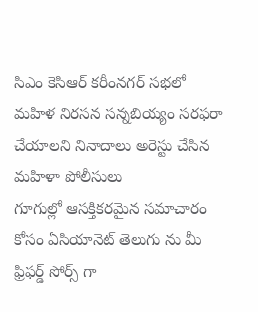సిఎం కెసిఆర్ కరీంనగర్ సభలో మహిళ నిరసన సన్నబియ్యం సరఫరా చేయాలని నినాదాలు అరెస్టు చేసిన మహిళా పోలీసులు
గూగుల్లో ఆసక్తికరమైన సమాచారం కోసం ఏసియానెట్ తెలుగు ను మీ ఫ్రిఫర్డ్ సోర్స్ గా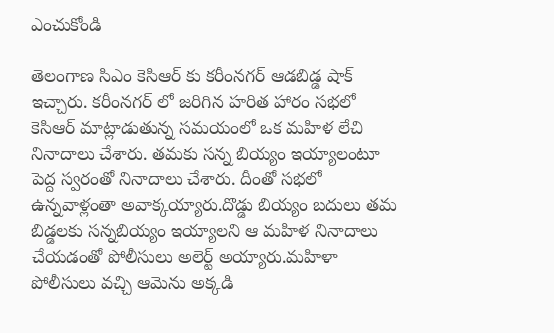ఎంచుకోండి

తెలంగాణ సిఎం కెసిఆర్ కు కరీంనగర్ ఆడబిడ్డ షాక్ ఇచ్చారు. కరీంనగర్ లో జరిగిన హరిత హారం సభలో కెసిఆర్ మాట్లాడుతున్న సమయంలో ఒక మహిళ లేచి నినాదాలు చేశారు. తమకు సన్న బియ్యం ఇయ్యాలంటూ పెద్ద స్వరంతో నినాదాలు చేశారు. దీంతో సభలో ఉన్నవాళ్లంతా అవాక్కయ్యారు.దొడ్డు బియ్యం బదులు తమ బిడ్డలకు సన్నబియ్యం ఇయ్యాలని ఆ మహిళ నినాదాలు చేయడంతో పోలీసులు అలెర్ట్ అయ్యారు.మహిళా పోలీసులు వచ్చి ఆమెను అక్కడి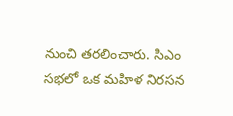నుంచి తరలించారు. సిఎం సభలో ఒక మహిళ నిరసన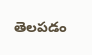తెలపడం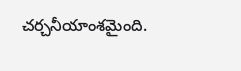చర్చనీయాంశమైంది.